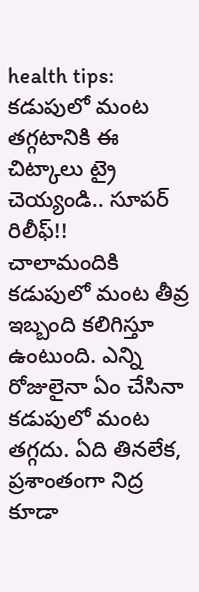health tips: కడుపులో మంట తగ్గటానికి ఈ చిట్కాలు ట్రై చెయ్యండి.. సూపర్ రిలీఫ్!!
చాలామందికి కడుపులో మంట తీవ్ర ఇబ్బంది కలిగిస్తూ ఉంటుంది. ఎన్ని రోజులైనా ఏం చేసినా కడుపులో మంట తగ్గదు. ఏది తినలేక, ప్రశాంతంగా నిద్ర కూడా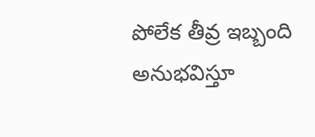పోలేక తీవ్ర ఇబ్బంది అనుభవిస్తూ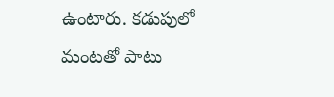ఉంటారు. కడుపులో మంటతో పాటు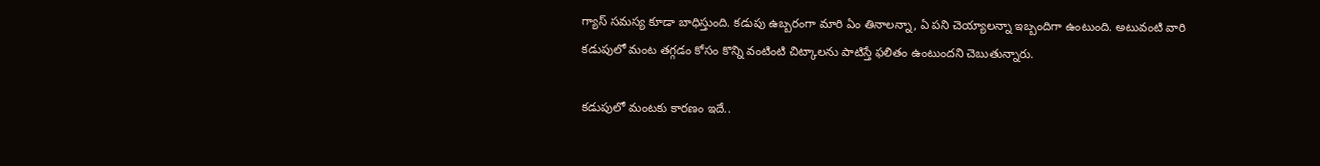గ్యాస్ సమస్య కూడా బాధిస్తుంది. కడుపు ఉబ్బరంగా మారి ఏం తినాలన్నా, ఏ పని చెయ్యాలన్నా ఇబ్బందిగా ఉంటుంది. అటువంటి వారి కడుపులో మంట తగ్గడం కోసం కొన్ని వంటింటి చిట్కాలను పాటిస్తే ఫలితం ఉంటుందని చెబుతున్నారు.

కడుపులో మంటకు కారణం ఇదే..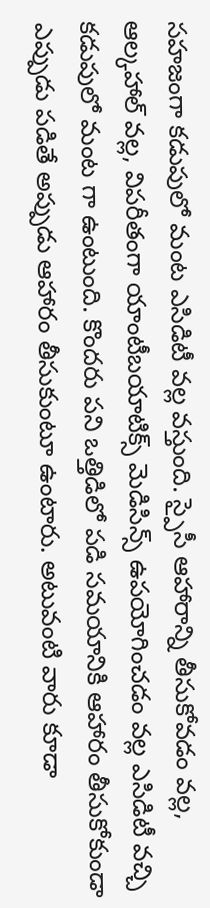సహజంగా కడుపులో మంట ఎసిడిటీ వల్ల వస్తుంది. స్పైసీ ఆహారాన్ని తీసుకోవడం వల్ల, ఆల్కహాల్ వల్ల, విపరీతంగా యాంటీబయాటిక్స్ మెడిసిన్స్ ఉపయోగించడం వల్ల ఎసిడిటీ వచ్చి కడుపులో మంట గా ఉంటుంది. కొందరు పని ఒత్తిడిలో పడి సమయానికి ఆహారం తీసుకోకుండా ఎప్పుడు పడితే అప్పుడు ఆహారం తీసుకుంటూ ఉంటారు. అటువంటి వారు కూడా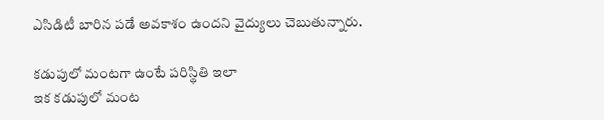ఎసిడిటీ బారిన పడే అవకాశం ఉందని వైద్యులు చెబుతున్నారు.

కడుపులో మంటగా ఉంటే పరిస్థితి ఇలా
ఇక కడుపులో మంట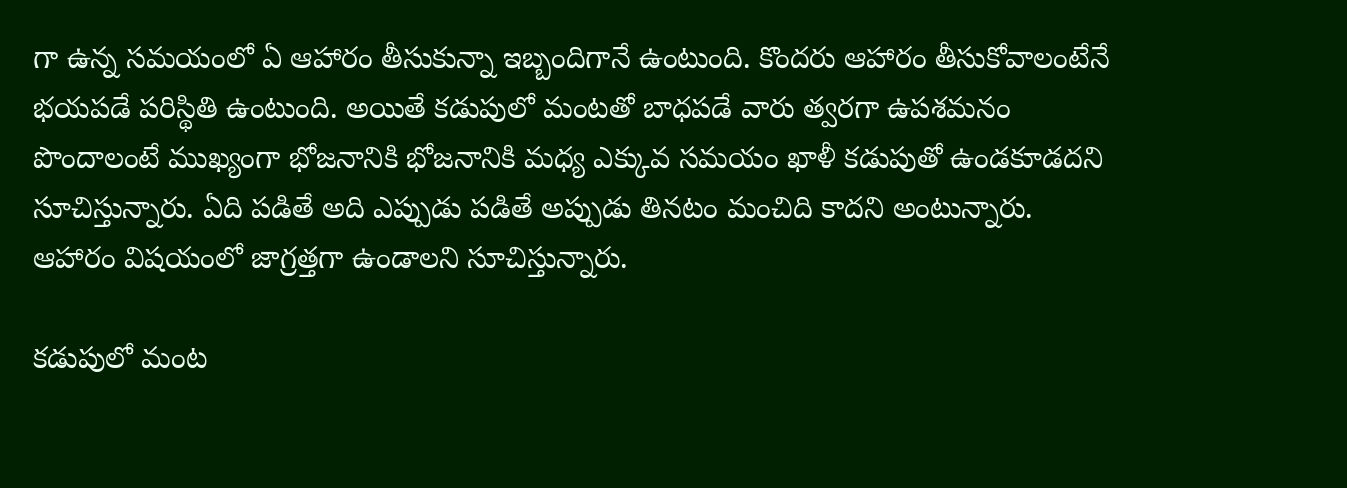గా ఉన్న సమయంలో ఏ ఆహారం తీసుకున్నా ఇబ్బందిగానే ఉంటుంది. కొందరు ఆహారం తీసుకోవాలంటేనే భయపడే పరిస్థితి ఉంటుంది. అయితే కడుపులో మంటతో బాధపడే వారు త్వరగా ఉపశమనం పొందాలంటే ముఖ్యంగా భోజనానికి భోజనానికి మధ్య ఎక్కువ సమయం ఖాళీ కడుపుతో ఉండకూడదని సూచిస్తున్నారు. ఏది పడితే అది ఎప్పుడు పడితే అప్పుడు తినటం మంచిది కాదని అంటున్నారు. ఆహారం విషయంలో జాగ్రత్తగా ఉండాలని సూచిస్తున్నారు.

కడుపులో మంట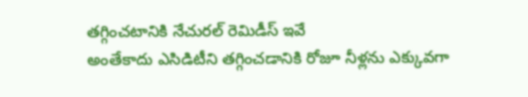తగ్గించటానికి నేచురల్ రెమిడీస్ ఇవే
అంతేకాదు ఎసిడిటీని తగ్గించడానికి రోజూ నీళ్లను ఎక్కువగా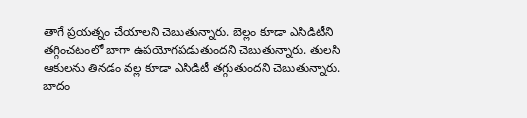తాగే ప్రయత్నం చేయాలని చెబుతున్నారు. బెల్లం కూడా ఎసిడిటీని తగ్గించటంలో బాగా ఉపయోగపడుతుందని చెబుతున్నారు. తులసి ఆకులను తినడం వల్ల కూడా ఎసిడిటీ తగ్గుతుందని చెబుతున్నారు. బాదం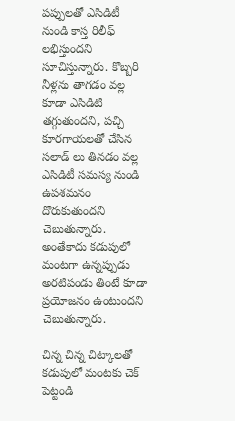పప్పులతో ఎసిడిటీ నుండి కాస్త రిలీఫ్ లభిస్తుందని సూచిస్తున్నారు. కొబ్బరి నీళ్లను తాగడం వల్ల కూడా ఎసిడిటి తగ్గుతుందని, పచ్చి కూరగాయలతో చేసిన సలాడ్ లు తినడం వల్ల ఎసిడిటీ సమస్య నుండి ఉపశమనం దొరుకుతుందని చెబుతున్నారు. అంతేకాదు కడుపులో మంటగా ఉన్నప్పుడు అరటిపండు తింటే కూడా ప్రయోజనం ఉంటుందని చెబుతున్నారు.

చిన్న చిన్న చిట్కాలతో కడుపులో మంటకు చెక్ పెట్టండి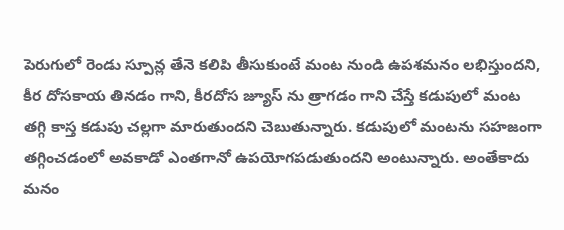పెరుగులో రెండు స్పూన్ల తేనె కలిపి తీసుకుంటే మంట నుండి ఉపశమనం లభిస్తుందని, కీర దోసకాయ తినడం గాని, కీరదోస జ్యూస్ ను త్రాగడం గాని చేస్తే కడుపులో మంట తగ్గి కాస్త కడుపు చల్లగా మారుతుందని చెబుతున్నారు. కడుపులో మంటను సహజంగా తగ్గించడంలో అవకాడో ఎంతగానో ఉపయోగపడుతుందని అంటున్నారు. అంతేకాదు మనం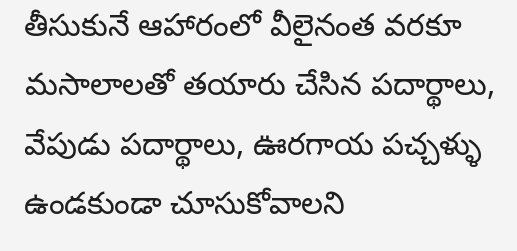తీసుకునే ఆహారంలో వీలైనంత వరకూ మసాలాలతో తయారు చేసిన పదార్థాలు, వేపుడు పదార్థాలు, ఊరగాయ పచ్చళ్ళు ఉండకుండా చూసుకోవాలని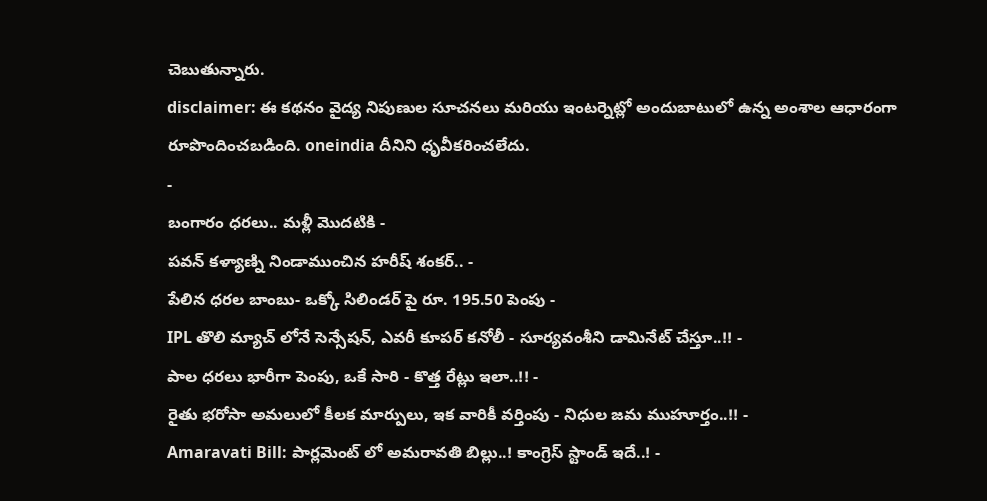చెబుతున్నారు.
disclaimer: ఈ కథనం వైద్య నిపుణుల సూచనలు మరియు ఇంటర్నెట్లో అందుబాటులో ఉన్న అంశాల ఆధారంగా రూపొందించబడింది. oneindia దీనిని ధృవీకరించలేదు.
-
బంగారం ధరలు.. మళ్లీ మొదటికి -
పవన్ కళ్యాణ్ని నిండాముంచిన హరీష్ శంకర్.. -
పేలిన ధరల బాంబు- ఒక్కో సిలిండర్ పై రూ. 195.50 పెంపు -
IPL తొలి మ్యాచ్ లోనే సెన్సేషన్, ఎవరీ కూపర్ కనోలీ - సూర్యవంశీని డామినేట్ చేస్తూ..!! -
పాల ధరలు భారీగా పెంపు, ఒకే సారి - కొత్త రేట్లు ఇలా..!! -
రైతు భరోసా అమలులో కీలక మార్పులు, ఇక వారికీ వర్తింపు - నిధుల జమ ముహూర్తం..!! -
Amaravati Bill: పార్లమెంట్ లో అమరావతి బిల్లు..! కాంగ్రెస్ స్టాండ్ ఇదే..! -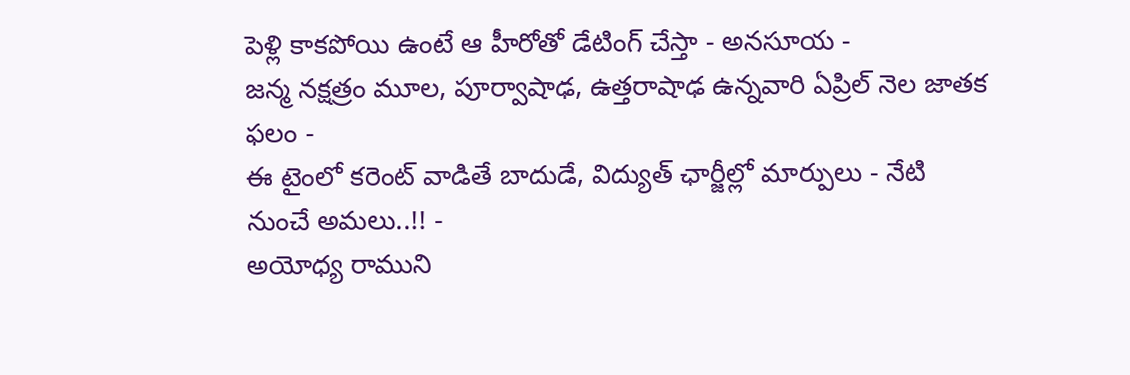పెళ్లి కాకపోయి ఉంటే ఆ హీరోతో డేటింగ్ చేస్తా - అనసూయ -
జన్మ నక్షత్రం మూల, పూర్వాషాఢ, ఉత్తరాషాఢ ఉన్నవారి ఏప్రిల్ నెల జాతక ఫలం -
ఈ టైంలో కరెంట్ వాడితే బాదుడే, విద్యుత్ ఛార్జీల్లో మార్పులు - నేటి నుంచే అమలు..!! -
అయోధ్య రాముని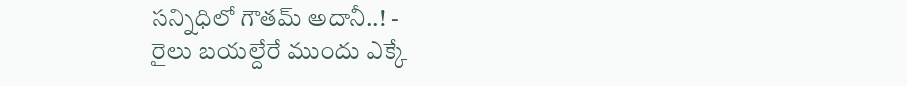సన్నిధిలో గౌతమ్ అదానీ..! -
రైలు బయల్దేరే ముందు ఎక్కే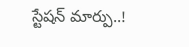స్టేషన్ మార్పు..!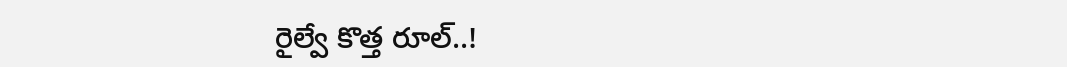రైల్వే కొత్త రూల్..!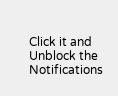Click it and Unblock the Notifications